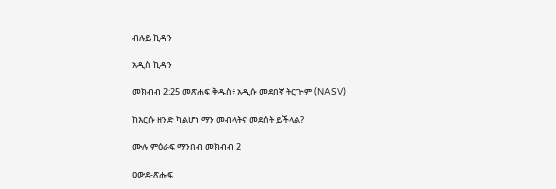ብሉይ ኪዳን

አዲስ ኪዳን

መክብብ 2:25 መጽሐፍ ቅዱስ፥ አዲሱ መደበኛ ትርጒም (NASV)

ከእርሱ ዘንድ ካልሆነ ማን መብላትና መደሰት ይችላል?

ሙሉ ምዕራፍ ማንበብ መክብብ 2

ዐውደ-ጽሑፍ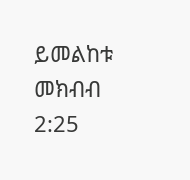ይመልከቱ መክብብ 2:25